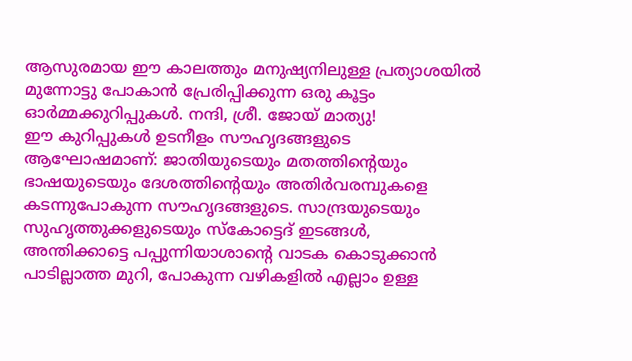ആസുരമായ ഈ കാലത്തും മനുഷ്യനിലുള്ള പ്രത്യാശയിൽ മുന്നോട്ടു പോകാൻ പ്രേരിപ്പിക്കുന്ന ഒരു കൂട്ടം ഓർമ്മക്കുറിപ്പുകൾ. നന്ദി, ശ്രീ. ജോയ് മാത്യു!
ഈ കുറിപ്പുകൾ ഉടനീളം സൗഹൃദങ്ങളുടെ ആഘോഷമാണ്: ജാതിയുടെയും മതത്തിന്റെയും ഭാഷയുടെയും ദേശത്തിന്റെയും അതിർവരമ്പുകളെ കടന്നുപോകുന്ന സൗഹൃദങ്ങളുടെ. സാന്ദ്രയുടെയും സുഹൃത്തുക്കളുടെയും സ്കോട്ടെദ് ഇടങ്ങൾ, അന്തിക്കാട്ടെ പപ്പുന്നിയാശാന്റെ വാടക കൊടുക്കാൻ പാടില്ലാത്ത മുറി, പോകുന്ന വഴികളിൽ എല്ലാം ഉള്ള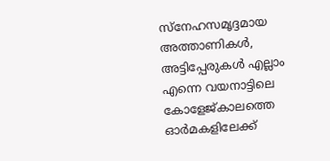സ്നേഹസമൃദ്ദമായ അത്താണികൾ, അട്ടിപ്പേരുകൾ എല്ലാം എന്നെ വയനാട്ടിലെ കോളേജ്കാലത്തെ ഓർമകളിലേക്ക്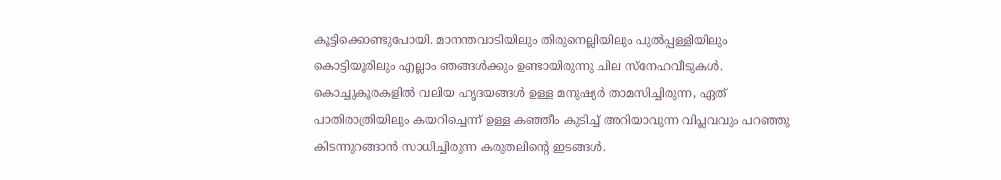കൂട്ടിക്കൊണ്ടുപോയി. മാനന്തവാടിയിലും തിരുനെല്ലിയിലും പുൽപ്പള്ളിയിലും കൊട്ടിയൂരിലും എല്ലാം ഞങ്ങൾക്കും ഉണ്ടായിരുന്നു ചില സ്നേഹവീടുകൾ. കൊച്ചുകൂരകളിൽ വലിയ ഹൃദയങ്ങൾ ഉള്ള മനുഷ്യർ താമസിച്ചിരുന്ന, ഏത് പാതിരാത്രിയിലും കയറിച്ചെന്ന് ഉള്ള കഞ്ഞീം കുടിച്ച് അറിയാവുന്ന വിപ്ലവവും പറഞ്ഞു കിടന്നുറങ്ങാൻ സാധിച്ചിരുന്ന കരുതലിന്റെ ഇടങ്ങൾ.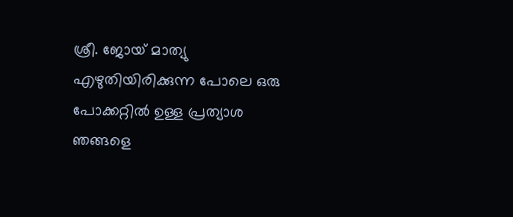ശ്രീ. ജോയ് മാത്യു എഴുതിയിരിക്കുന്ന പോലെ ഒരു പോക്കറ്റിൽ ഉള്ള പ്രത്യാശ ഞങ്ങളെ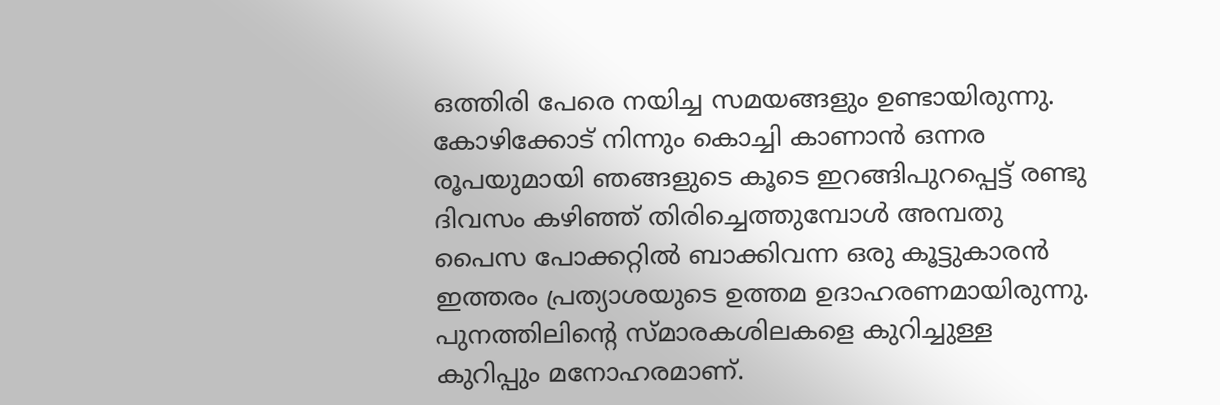ഒത്തിരി പേരെ നയിച്ച സമയങ്ങളും ഉണ്ടായിരുന്നു. കോഴിക്കോട് നിന്നും കൊച്ചി കാണാൻ ഒന്നര രൂപയുമായി ഞങ്ങളുടെ കൂടെ ഇറങ്ങിപുറപ്പെട്ട് രണ്ടു ദിവസം കഴിഞ്ഞ് തിരിച്ചെത്തുമ്പോൾ അമ്പതു പൈസ പോക്കറ്റിൽ ബാക്കിവന്ന ഒരു കൂട്ടുകാരൻ ഇത്തരം പ്രത്യാശയുടെ ഉത്തമ ഉദാഹരണമായിരുന്നു.
പുനത്തിലിന്റെ സ്മാരകശിലകളെ കുറിച്ചുള്ള കുറിപ്പും മനോഹരമാണ്.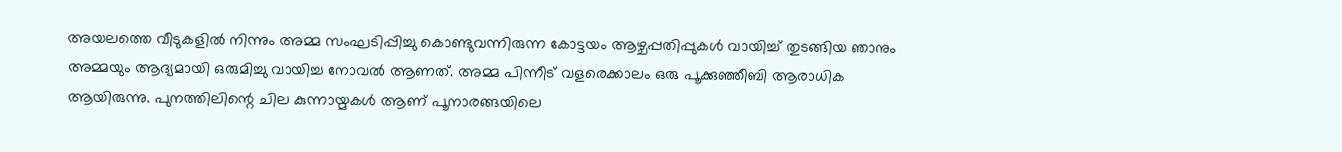അയലത്തെ വീടുകളിൽ നിന്നും അമ്മ സംഘടിപ്പിച്ചു കൊണ്ടുവന്നിരുന്ന കോട്ടയം ആഴ്ചപ്പതിപ്പുകൾ വായിച്ച് തുടങ്ങിയ ഞാനും അമ്മയും ആദ്യമായി ഒരുമിച്ചു വായിച്ച നോവൽ ആണത്. അമ്മ പിന്നീട് വളരെക്കാലം ഒരു പൂക്കുഞ്ഞീബി ആരാധിക ആയിരുന്നു. പുനത്തിലിന്റെ ചില കുന്നായ്മകൾ ആണ് പൂനാരങ്ങയിലെ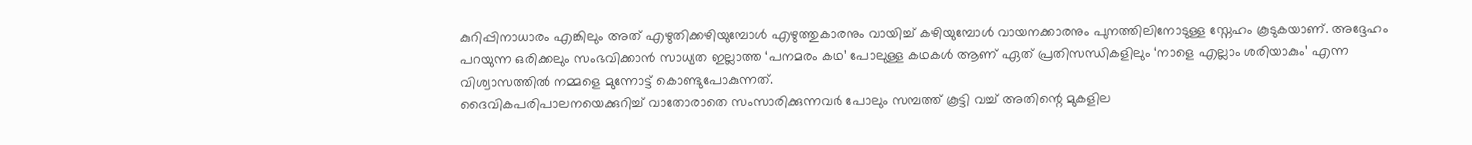കുറിപ്പിനാധാരം എങ്കിലും അത് എഴുതിക്കഴിയുമ്പോൾ എഴുത്തുകാരനും വായിച്ച് കഴിയുമ്പോൾ വായനക്കാരനും പുനത്തിലിനോടുള്ള സ്നേഹം കൂടുകയാണ്. അദ്ദേഹം പറയുന്ന ഒരിക്കലും സംഭവിക്കാൻ സാധ്യത ഇല്ലാത്ത ‘പനമരം കഥ’ പോലുള്ള കഥകൾ ആണ് ഏത് പ്രതിസന്ധികളിലും ‘നാളെ എല്ലാം ശരിയാകും’ എന്ന വിശ്വാസത്തിൽ നമ്മളെ മുന്നോട്ട് കൊണ്ടുപോകുന്നത്.
ദൈവികപരിപാലനയെക്കുറിച്ച് വാതോരാതെ സംസാരിക്കുന്നവർ പോലും സമ്പത്ത് കൂട്ടി വച്ച് അതിന്റെ മുകളില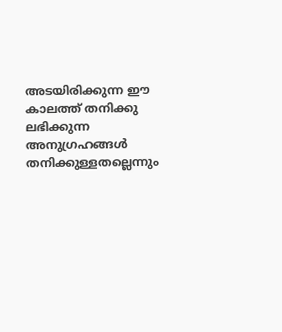അടയിരിക്കുന്ന ഈ കാലത്ത് തനിക്കു ലഭിക്കുന്ന അനുഗ്രഹങ്ങൾ തനിക്കുള്ളതല്ലെന്നും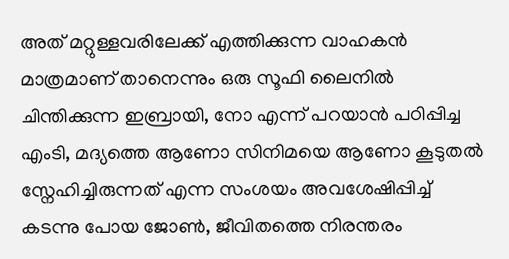അത് മറ്റുള്ളവരിലേക്ക് എത്തിക്കുന്ന വാഹകൻ മാത്രമാണ് താനെന്നും ഒരു സൂഫി ലൈനിൽ ചിന്തിക്കുന്ന ഇബ്രായി, നോ എന്ന് പറയാൻ പഠിപ്പിച്ച എംടി, മദ്യത്തെ ആണോ സിനിമയെ ആണോ കൂടുതൽ സ്നേഹിച്ചിരുന്നത് എന്ന സംശയം അവശേഷിപ്പിച്ച് കടന്നു പോയ ജോൺ, ജീവിതത്തെ നിരന്തരം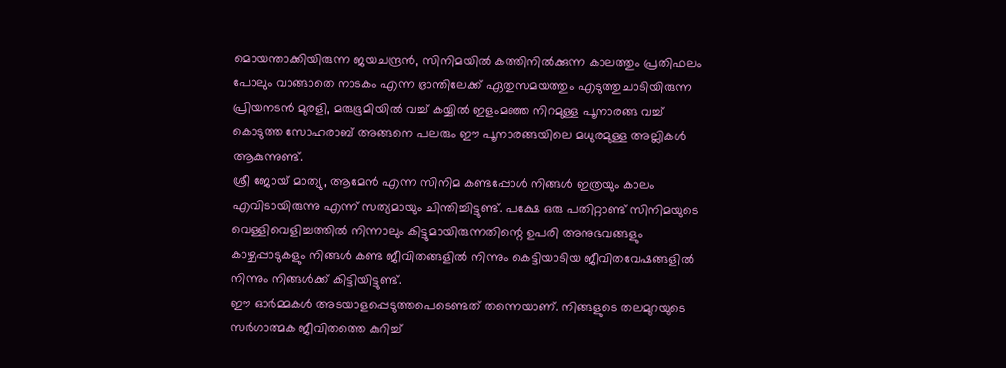മൊയന്താക്കിയിരുന്ന ജയചന്ദ്രൻ, സിനിമയിൽ കത്തിനിൽക്കുന്ന കാലത്തും പ്രതിഫലം പോലും വാങ്ങാതെ നാടകം എന്ന ഭ്രാന്തിലേക്ക് ഏതുസമയത്തും എടുത്തുചാടിയിരുന്ന പ്രിയനടൻ മുരളി, മരുഭൂമിയിൽ വച്ച് കയ്യിൽ ഇളംമഞ്ഞ നിറമുള്ള പൂനാരങ്ങ വച്ച് കൊടുത്ത സോഹരാബ് അങ്ങനെ പലരും ഈ പൂനാരങ്ങയിലെ മധുരമുള്ള അല്ലികൾ ആകുന്നുണ്ട്.
ശ്രീ ജോയ് മാത്യു, ആമേൻ എന്ന സിനിമ കണ്ടപ്പോൾ നിങ്ങൾ ഇത്രയും കാലം എവിടായിരുന്നു എന്ന് സത്യമായും ചിന്തിച്ചിട്ടുണ്ട്. പക്ഷേ ഒരു പതിറ്റാണ്ട് സിനിമയുടെ വെള്ളിവെളിച്ചത്തിൽ നിന്നാലും കിട്ടുമായിരുന്നതിന്റെ ഉപരി അനുഭവങ്ങളും കാഴ്ചപ്പാടുകളും നിങ്ങൾ കണ്ട ജീവിതങ്ങളിൽ നിന്നും കെട്ടിയാടിയ ജീവിതവേഷങ്ങളിൽ നിന്നും നിങ്ങൾക്ക് കിട്ടിയിട്ടുണ്ട്.
ഈ ഓർമ്മകൾ അടയാളപ്പെടുത്തപെടെണ്ടത് തന്നെയാണ്. നിങ്ങളുടെ തലമുറയുടെ സർഗാത്മക ജീവിതത്തെ കുറിച്ച്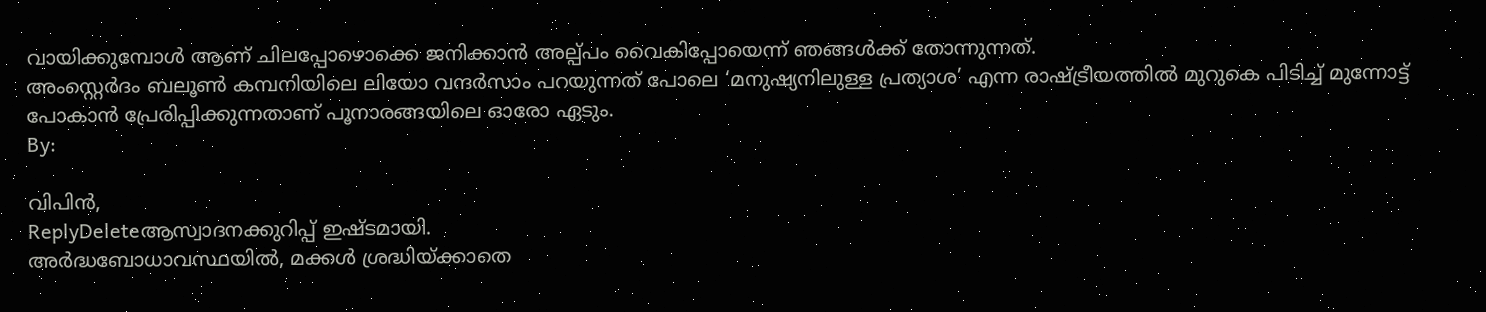വായിക്കുമ്പോൾ ആണ് ചിലപ്പോഴൊക്കെ ജനിക്കാൻ അല്പ്പം വൈകിപ്പോയെന്ന് ഞങ്ങൾക്ക് തോന്നുന്നത്.
അംസ്റ്റെർദം ബലൂൺ കമ്പനിയിലെ ലിയോ വന്ദർസാം പറയുന്നത് പോലെ ‘മനുഷ്യനിലുള്ള പ്രത്യാശ’ എന്ന രാഷ്ട്രീയത്തിൽ മുറുകെ പിടിച്ച് മുന്നോട്ട് പോകാൻ പ്രേരിപ്പിക്കുന്നതാണ് പൂനാരങ്ങയിലെ ഓരോ ഏടും.
By:

വിപിൻ,
ReplyDeleteആസ്വാദനക്കുറിപ്പ് ഇഷ്ടമായി.
അർദ്ധബോധാവസ്ഥയിൽ, മക്കൾ ശ്രദ്ധിയ്ക്കാതെ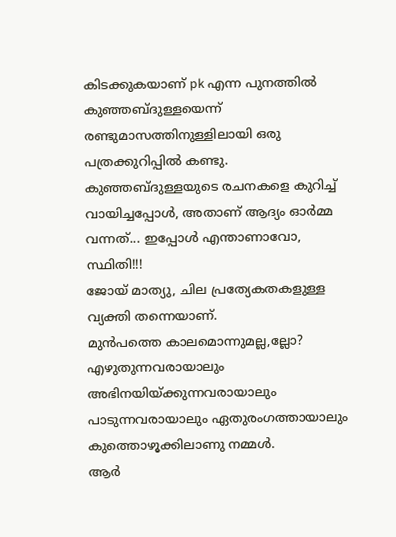കിടക്കുകയാണ് pk എന്ന പുനത്തിൽ കുഞ്ഞബ്ദുള്ളയെന്ന് രണ്ടുമാസത്തിനുള്ളിലായി ഒരു പത്രക്കുറിപ്പിൽ കണ്ടു.
കുഞ്ഞബ്ദുള്ളയുടെ രചനകളെ കുറിച്ച് വായിച്ചപ്പോൾ, അതാണ് ആദ്യം ഓർമ്മ വന്നത്... ഇപ്പോൾ എന്താണാവോ, സ്ഥിതി!!!
ജോയ് മാത്യു, ചില പ്രത്യേകതകളുള്ള വ്യക്തി തന്നെയാണ്.
മുൻപത്തെ കാലമൊന്നുമല്ല,ല്ലോ?
എഴുതുന്നവരായാലും അഭിനയിയ്ക്കുന്നവരായാലും പാടുന്നവരായാലും ഏതുരംഗത്തായാലും കുത്തൊഴൂക്കിലാണു നമ്മൾ.
ആർ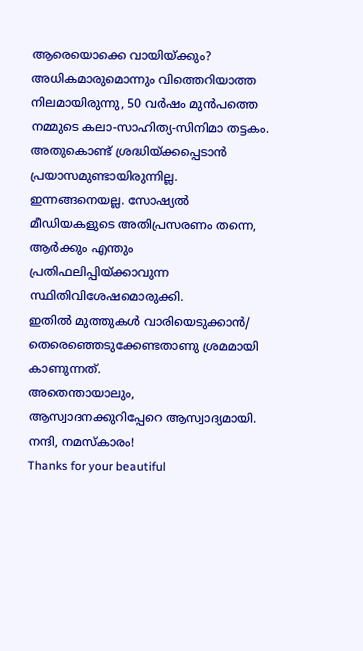ആരെയൊക്കെ വായിയ്ക്കും?
അധികമാരുമൊന്നും വിത്തെറിയാത്ത നിലമായിരുന്നു, 50 വർഷം മുൻപത്തെ നമ്മുടെ കലാ-സാഹിത്യ-സിനിമാ തട്ടകം.
അതുകൊണ്ട് ശ്രദ്ധിയ്ക്കപ്പെടാൻ പ്രയാസമുണ്ടായിരുന്നില്ല.
ഇന്നങ്ങനെയല്ല. സോഷ്യൽ മീഡിയകളുടെ അതിപ്രസരണം തന്നെ,
ആർക്കും എന്തും പ്രതിഫലിപ്പിയ്ക്കാവുന്ന സ്ഥിതിവിശേഷമൊരുക്കി.
ഇതിൽ മുത്തുകൾ വാരിയെടുക്കാൻ/ തെരെഞ്ഞെടുക്കേണ്ടതാണു ശ്രമമായി കാണുന്നത്.
അതെന്തായാലും, ആസ്വാദനക്കുറിപ്പേറെ ആസ്വാദ്യമായി.
നന്ദി, നമസ്കാരം!
Thanks for your beautiful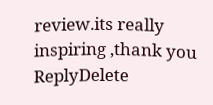review.its really inspiring ,thank you
ReplyDelete